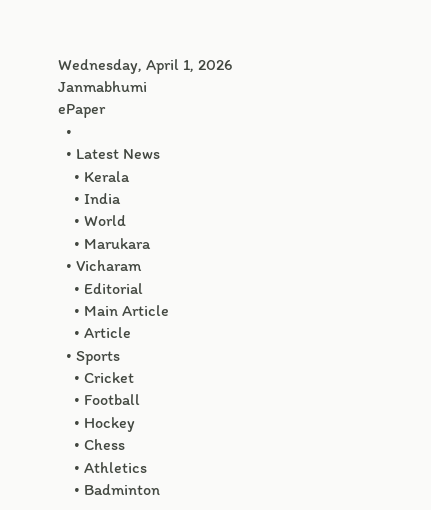Wednesday, April 1, 2026
Janmabhumi
ePaper
  •
  • Latest News
    • Kerala
    • India
    • World
    • Marukara
  • Vicharam
    • Editorial
    • Main Article
    • Article
  • Sports
    • Cricket
    • Football
    • Hockey
    • Chess
    • Athletics
    • Badminton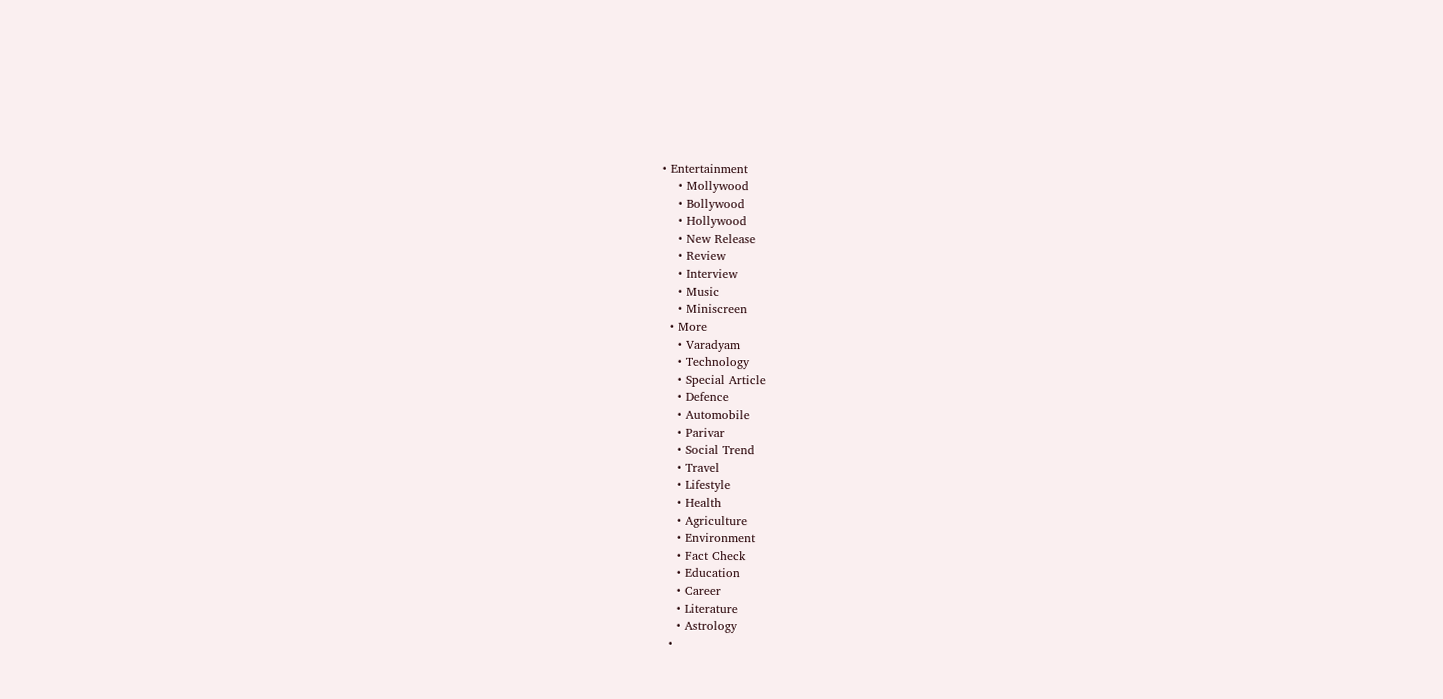• Entertainment
    • Mollywood
    • Bollywood
    • Hollywood
    • New Release
    • Review
    • Interview
    • Music
    • Miniscreen
  • More
    • Varadyam
    • Technology
    • Special Article
    • Defence
    • Automobile
    • Parivar
    • Social Trend
    • Travel
    • Lifestyle
    • Health
    • Agriculture
    • Environment
    • Fact Check
    • Education
    • Career
    • Literature
    • Astrology
  •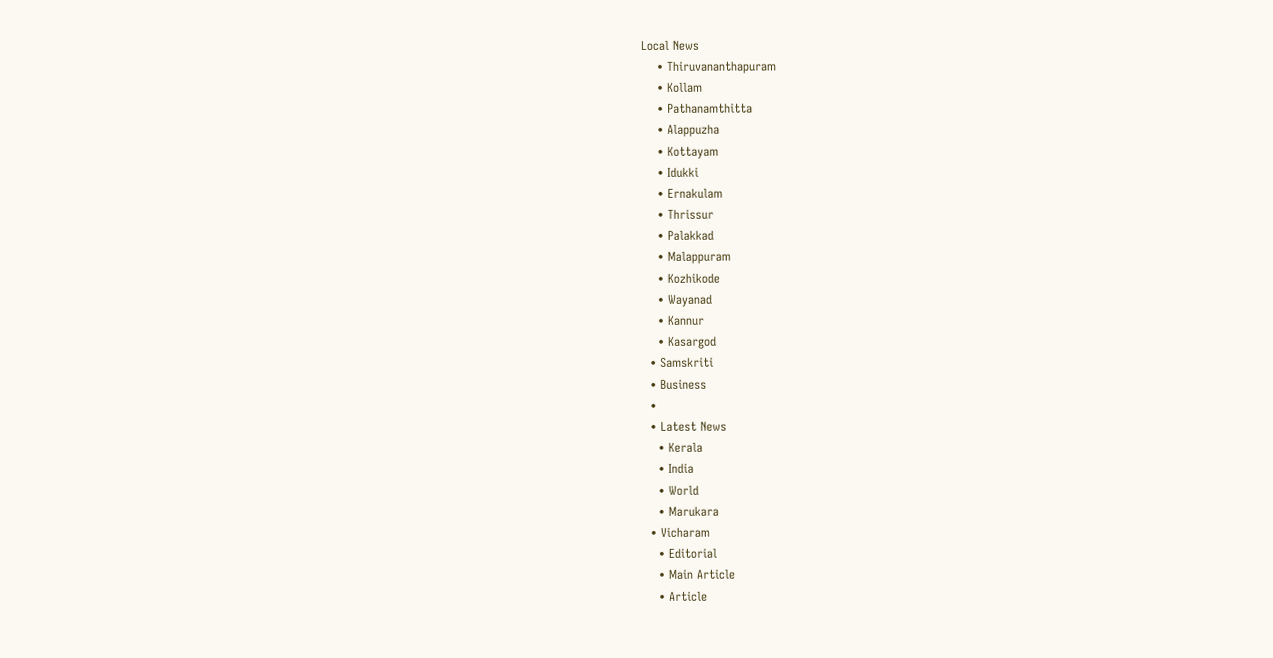Local News
    • Thiruvananthapuram
    • Kollam
    • Pathanamthitta
    • Alappuzha
    • Kottayam
    • Idukki
    • Ernakulam
    • Thrissur
    • Palakkad
    • Malappuram
    • Kozhikode
    • Wayanad
    • Kannur
    • Kasargod
  • Samskriti
  • Business
  •
  • Latest News
    • Kerala
    • India
    • World
    • Marukara
  • Vicharam
    • Editorial
    • Main Article
    • Article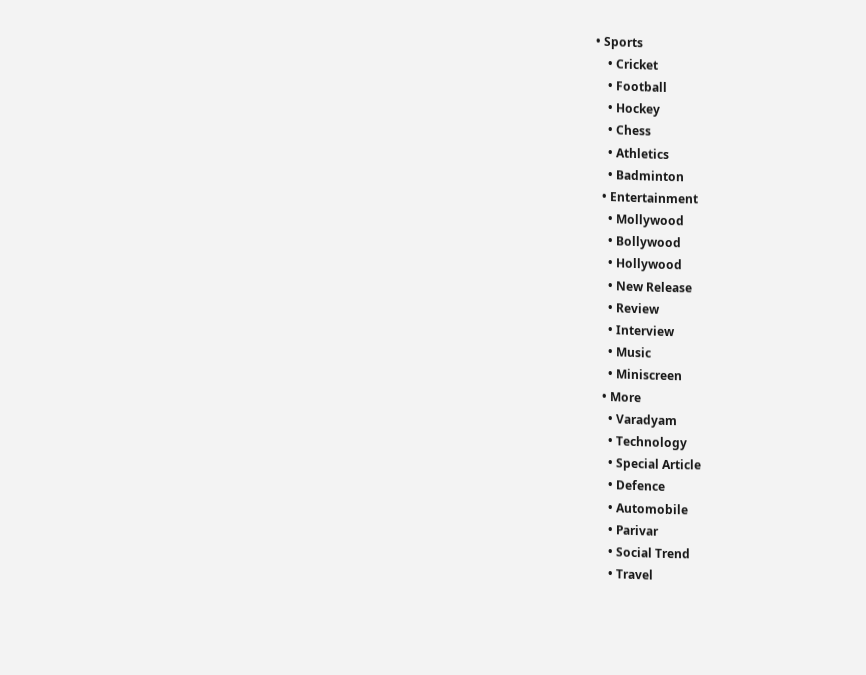• Sports
    • Cricket
    • Football
    • Hockey
    • Chess
    • Athletics
    • Badminton
  • Entertainment
    • Mollywood
    • Bollywood
    • Hollywood
    • New Release
    • Review
    • Interview
    • Music
    • Miniscreen
  • More
    • Varadyam
    • Technology
    • Special Article
    • Defence
    • Automobile
    • Parivar
    • Social Trend
    • Travel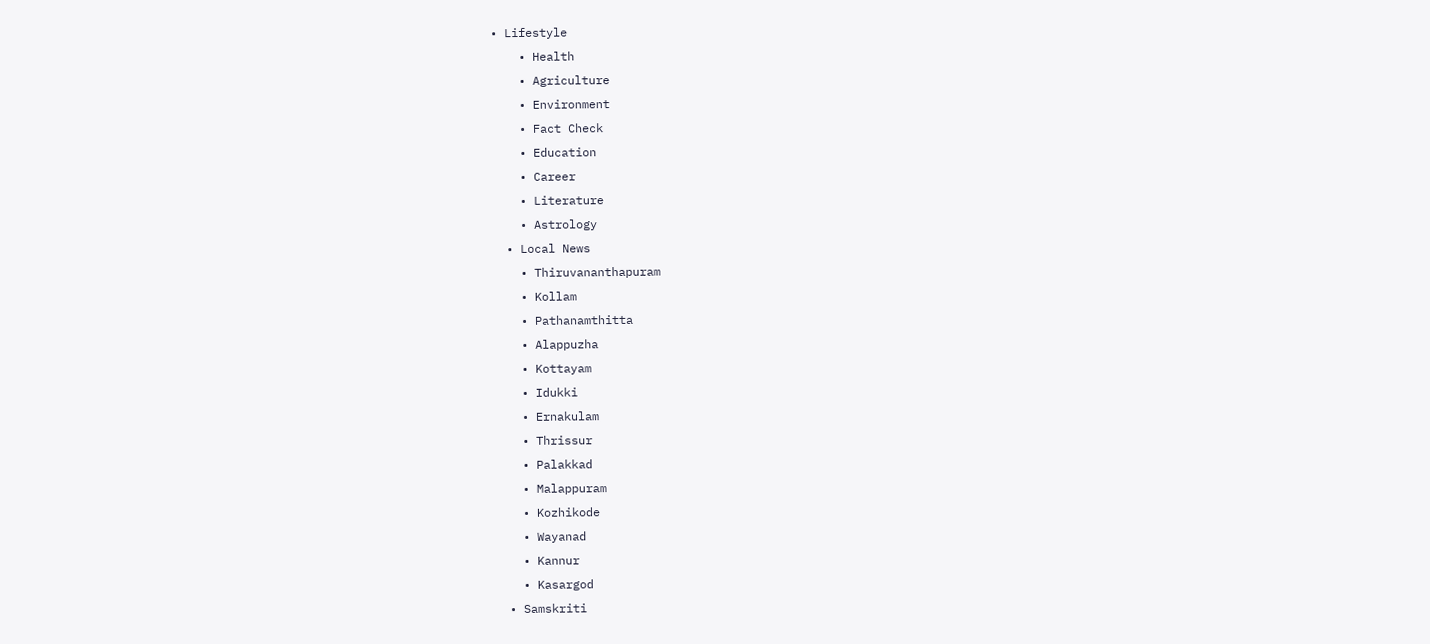• Lifestyle
    • Health
    • Agriculture
    • Environment
    • Fact Check
    • Education
    • Career
    • Literature
    • Astrology
  • Local News
    • Thiruvananthapuram
    • Kollam
    • Pathanamthitta
    • Alappuzha
    • Kottayam
    • Idukki
    • Ernakulam
    • Thrissur
    • Palakkad
    • Malappuram
    • Kozhikode
    • Wayanad
    • Kannur
    • Kasargod
  • Samskriti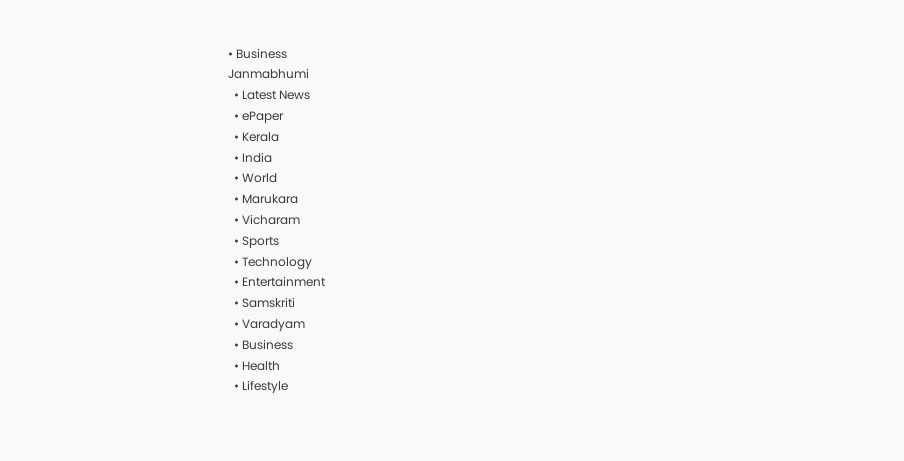• Business
Janmabhumi
  • Latest News
  • ePaper
  • Kerala
  • India
  • World
  • Marukara
  • Vicharam
  • Sports
  • Technology
  • Entertainment
  • Samskriti
  • Varadyam
  • Business
  • Health
  • Lifestyle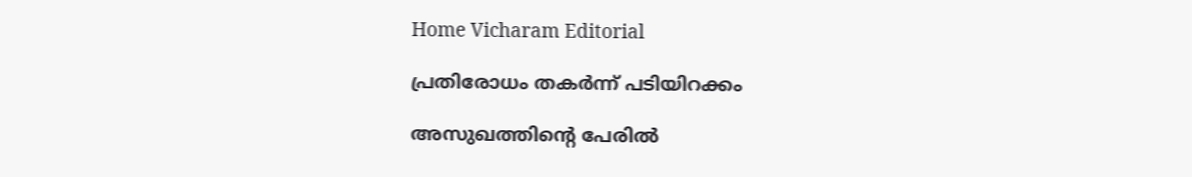Home Vicharam Editorial

പ്രതിരോധം തകര്‍ന്ന് പടിയിറക്കം

അസുഖത്തിന്റെ പേരില്‍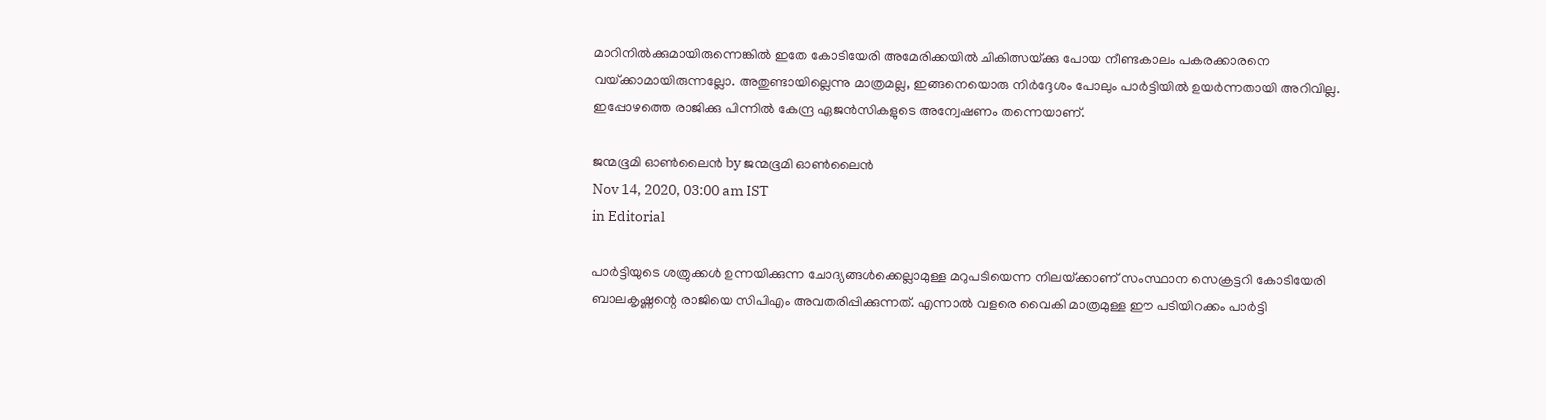മാറിനില്‍ക്കുമായിരുന്നെങ്കില്‍ ഇതേ കോടിയേരി അമേരിക്കയില്‍ ചികിത്സയ്‌ക്കു പോയ നീണ്ടകാലം പകരക്കാരനെ വയ്‌ക്കാമായിരുന്നല്ലോ. അതുണ്ടായില്ലെന്നു മാത്രമല്ല, ഇങ്ങനെയൊരു നിര്‍ദ്ദേശം പോലും പാര്‍ട്ടിയില്‍ ഉയര്‍ന്നതായി അറിവില്ല. ഇപ്പോഴത്തെ രാജിക്കു പിന്നില്‍ കേന്ദ്ര ഏജന്‍സികളുടെ അന്വേഷണം തന്നെയാണ്.

ജന്മഭൂമി ഓണ്‍ലൈന്‍ by ജന്മഭൂമി ഓണ്‍ലൈന്‍
Nov 14, 2020, 03:00 am IST
in Editorial

പാര്‍ട്ടിയുടെ ശത്രുക്കള്‍ ഉന്നയിക്കുന്ന ചോദ്യങ്ങള്‍ക്കെല്ലാമുള്ള മറുപടിയെന്ന നിലയ്‌ക്കാണ് സംസ്ഥാന സെക്രട്ടറി കോടിയേരി ബാലകൃഷ്ണന്റെ രാജിയെ സിപിഎം അവതരിപ്പിക്കുന്നത്. എന്നാല്‍ വളരെ വൈകി മാത്രമുള്ള ഈ പടിയിറക്കം പാര്‍ട്ടി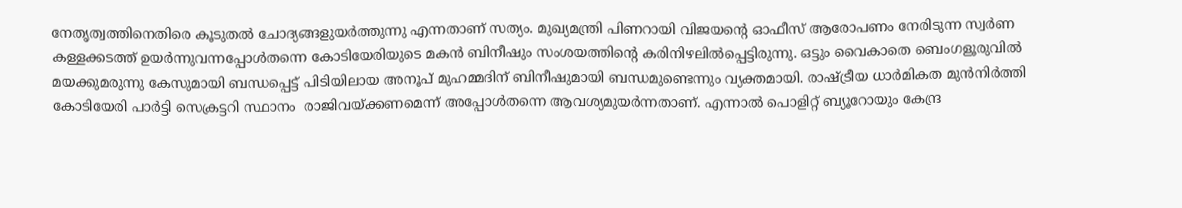നേതൃത്വത്തിനെതിരെ കൂടുതല്‍ ചോദ്യങ്ങളുയര്‍ത്തുന്നു എന്നതാണ് സത്യം. മുഖ്യമന്ത്രി പിണറായി വിജയന്റെ ഓഫീസ് ആരോപണം നേരിടുന്ന സ്വര്‍ണ കള്ളക്കടത്ത് ഉയര്‍ന്നുവന്നപ്പോള്‍തന്നെ കോടിയേരിയുടെ മകന്‍ ബിനീഷും സംശയത്തിന്റെ കരിനിഴലില്‍പ്പെട്ടിരുന്നു. ഒട്ടും വൈകാതെ ബെംഗളൂരുവില്‍ മയക്കുമരുന്നു കേസുമായി ബന്ധപ്പെട്ട് പിടിയിലായ അനൂപ് മുഹമ്മദിന് ബിനീഷുമായി ബന്ധമുണ്ടെന്നും വ്യക്തമായി. രാഷ്‌ട്രീയ ധാര്‍മികത മുന്‍നിര്‍ത്തി കോടിയേരി പാര്‍ട്ടി സെക്രട്ടറി സ്ഥാനം  രാജിവയ്‌ക്കണമെന്ന് അപ്പോള്‍തന്നെ ആവശ്യമുയര്‍ന്നതാണ്. എന്നാല്‍ പൊളിറ്റ് ബ്യൂറോയും കേന്ദ്ര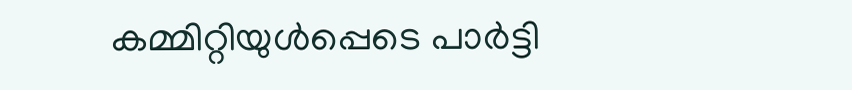കമ്മിറ്റിയുള്‍പ്പെടെ പാര്‍ട്ടി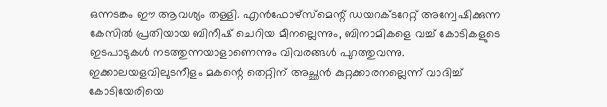ഒന്നടങ്കം ഈ ആവശ്യം തള്ളി. എന്‍ഫോഴ്‌സ്‌മെന്റ് ഡയറക്ടറേറ്റ് അന്വേഷിക്കുന്ന കേസില്‍ പ്രതിയായ ബിനീഷ് ചെറിയ മീനല്ലെന്നും, ബിനാമികളെ വച്ച് കോടികളുടെ ഇടപാടുകള്‍ നടത്തുന്നയാളാണെന്നും വിവരങ്ങള്‍ പുറത്തുവന്നു. ഇക്കാലയളവിലുടനീളം മകന്റെ തെറ്റിന് അച്ഛന്‍ കുറ്റക്കാരനല്ലെന്ന് വാദിച്ച് കോടിയേരിയെ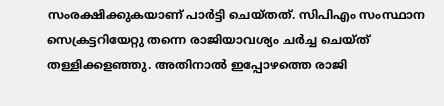സംരക്ഷിക്കുകയാണ് പാര്‍ട്ടി ചെയ്തത്. സിപിഎം സംസ്ഥാന സെക്രട്ടറിയേറ്റു തന്നെ രാജിയാവശ്യം ചര്‍ച്ച ചെയ്ത് തള്ളിക്കളഞ്ഞു. അതിനാല്‍ ഇപ്പോഴത്തെ രാജി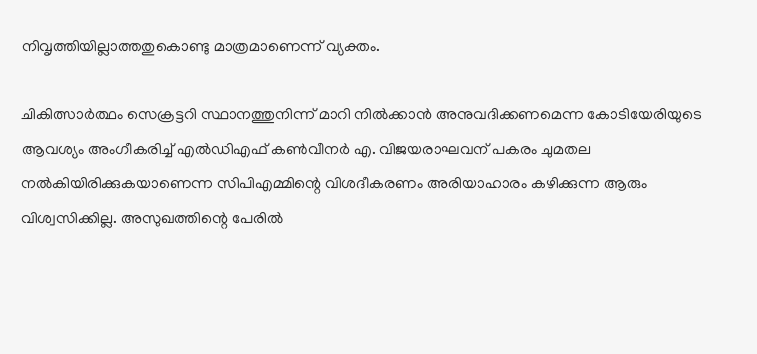നിവൃത്തിയില്ലാത്തതുകൊണ്ടു മാത്രമാണെന്ന് വ്യക്തം.

ചികിത്സാര്‍ത്ഥം സെക്രട്ടറി സ്ഥാനത്തുനിന്ന് മാറി നില്‍ക്കാന്‍ അനുവദിക്കണമെന്ന കോടിയേരിയുടെ ആവശ്യം അംഗീകരിച്ച് എല്‍ഡിഎഫ് കണ്‍വീനര്‍ എ. വിജയരാഘവന് പകരം ചുമതല നല്‍കിയിരിക്കുകയാണെന്ന സിപിഎമ്മിന്റെ വിശദീകരണം അരിയാഹാരം കഴിക്കുന്ന ആരും വിശ്വസിക്കില്ല. അസുഖത്തിന്റെ പേരില്‍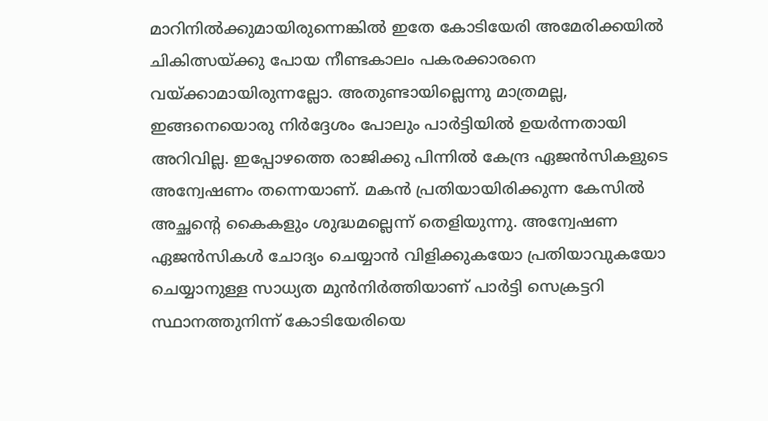മാറിനില്‍ക്കുമായിരുന്നെങ്കില്‍ ഇതേ കോടിയേരി അമേരിക്കയില്‍ ചികിത്സയ്‌ക്കു പോയ നീണ്ടകാലം പകരക്കാരനെ വയ്‌ക്കാമായിരുന്നല്ലോ. അതുണ്ടായില്ലെന്നു മാത്രമല്ല, ഇങ്ങനെയൊരു നിര്‍ദ്ദേശം പോലും പാര്‍ട്ടിയില്‍ ഉയര്‍ന്നതായി അറിവില്ല. ഇപ്പോഴത്തെ രാജിക്കു പിന്നില്‍ കേന്ദ്ര ഏജന്‍സികളുടെ അന്വേഷണം തന്നെയാണ്. മകന്‍ പ്രതിയായിരിക്കുന്ന കേസില്‍ അച്ഛന്റെ കൈകളും ശുദ്ധമല്ലെന്ന് തെളിയുന്നു. അന്വേഷണ ഏജന്‍സികള്‍ ചോദ്യം ചെയ്യാന്‍ വിളിക്കുകയോ പ്രതിയാവുകയോ ചെയ്യാനുള്ള സാധ്യത മുന്‍നിര്‍ത്തിയാണ് പാര്‍ട്ടി സെക്രട്ടറി സ്ഥാനത്തുനിന്ന് കോടിയേരിയെ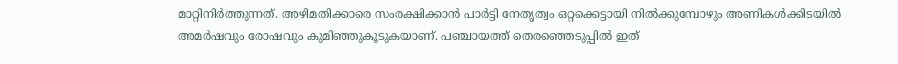മാറ്റിനിര്‍ത്തുന്നത്. അഴിമതിക്കാരെ സംരക്ഷിക്കാന്‍ പാര്‍ട്ടി നേതൃത്വം ഒറ്റക്കെട്ടായി നില്‍ക്കുമ്പോഴും അണികള്‍ക്കിടയില്‍ അമര്‍ഷവും രോഷവും കുമിഞ്ഞുകൂടുകയാണ്. പഞ്ചായത്ത് തെരഞ്ഞെടുപ്പില്‍ ഇത്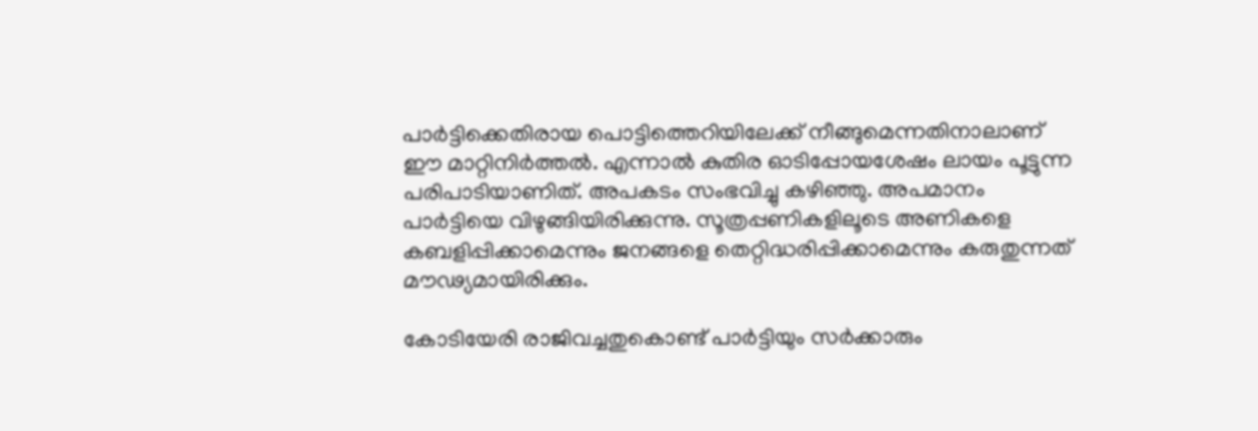പാര്‍ട്ടിക്കെതിരായ പൊട്ടിത്തെറിയിലേക്ക് നീങ്ങുമെന്നതിനാലാണ് ഈ മാറ്റിനിര്‍ത്തല്‍. എന്നാല്‍ കുതിര ഓടിപ്പോയശേഷം ലായം പൂട്ടുന്ന പരിപാടിയാണിത്. അപകടം സംഭവിച്ചു കഴിഞ്ഞു. അപമാനം പാര്‍ട്ടിയെ വിഴുങ്ങിയിരിക്കുന്നു. സൂത്രപ്പണികളിലൂടെ അണികളെ കബളിപ്പിക്കാമെന്നും ജനങ്ങളെ തെറ്റിദ്ധരിപ്പിക്കാമെന്നും കരുതുന്നത് മൗഢ്യമായിരിക്കും.

കോടിയേരി രാജിവച്ചതുകൊണ്ട് പാര്‍ട്ടിയും സര്‍ക്കാരും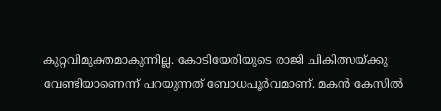കുറ്റവിമുക്തമാകുന്നില്ല. കോടിയേരിയുടെ രാജി ചികിത്സയ്‌ക്കു വേണ്ടിയാണെന്ന് പറയുന്നത് ബോധപൂര്‍വമാണ്. മകന്‍ കേസില്‍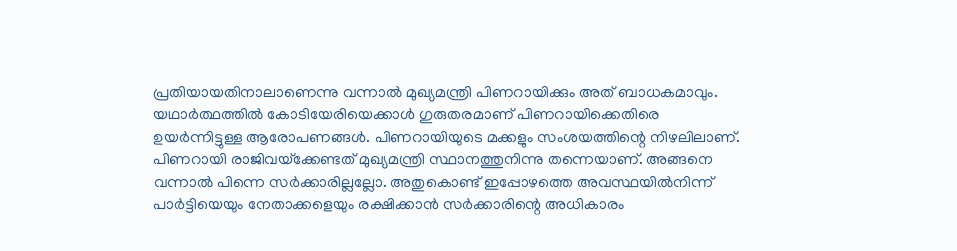പ്രതിയായതിനാലാണെന്നു വന്നാല്‍ മുഖ്യമന്ത്രി പിണറായിക്കും അത് ബാധകമാവും. യഥാര്‍ത്ഥത്തില്‍ കോടിയേരിയെക്കാള്‍ ഗുരുതരമാണ് പിണറായിക്കെതിരെ ഉയര്‍ന്നിട്ടുള്ള ആരോപണങ്ങള്‍. പിണറായിയുടെ മക്കളും സംശയത്തിന്റെ നിഴലിലാണ്. പിണറായി രാജിവയ്‌ക്കേണ്ടത് മുഖ്യമന്ത്രി സ്ഥാനത്തുനിന്നു തന്നെയാണ്. അങ്ങനെ വന്നാല്‍ പിന്നെ സര്‍ക്കാരില്ലല്ലോ. അതുകൊണ്ട് ഇപ്പോഴത്തെ അവസ്ഥയില്‍നിന്ന് പാര്‍ട്ടിയെയും നേതാക്കളെയും രക്ഷിക്കാന്‍ സര്‍ക്കാരിന്റെ അധികാരം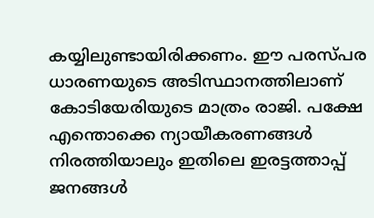കയ്യിലുണ്ടായിരിക്കണം. ഈ പരസ്പര ധാരണയുടെ അടിസ്ഥാനത്തിലാണ് കോടിയേരിയുടെ മാത്രം രാജി. പക്ഷേ എന്തൊക്കെ ന്യായീകരണങ്ങള്‍ നിരത്തിയാലും ഇതിലെ ഇരട്ടത്താപ്പ് ജനങ്ങള്‍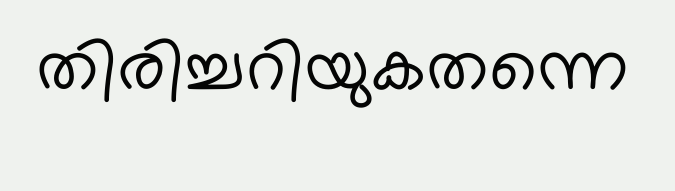തിരിച്ചറിയുകതന്നെ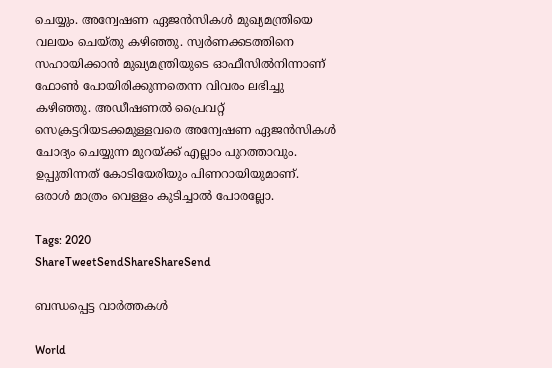ചെയ്യും. അന്വേഷണ ഏജന്‍സികള്‍ മുഖ്യമന്ത്രിയെ വലയം ചെയ്തു കഴിഞ്ഞു. സ്വര്‍ണക്കടത്തിനെ സഹായിക്കാന്‍ മുഖ്യമന്ത്രിയുടെ ഓഫീസില്‍നിന്നാണ് ഫോണ്‍ പോയിരിക്കുന്നതെന്ന വിവരം ലഭിച്ചു കഴിഞ്ഞു. അഡീഷണല്‍ പ്രൈവറ്റ് സെക്രട്ടറിയടക്കമുള്ളവരെ അന്വേഷണ ഏജന്‍സികള്‍ ചോദ്യം ചെയ്യുന്ന മുറയ്‌ക്ക് എല്ലാം പുറത്താവും. ഉപ്പുതിന്നത് കോടിയേരിയും പിണറായിയുമാണ്. ഒരാള്‍ മാത്രം വെള്ളം കുടിച്ചാല്‍ പോരല്ലോ.

Tags: 2020
ShareTweetSendShareShareSend

ബന്ധപ്പെട്ട വാര്‍ത്തകള്‍

World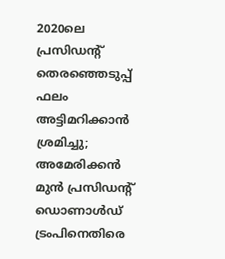2020ലെ പ്രസിഡന്റ് തെരഞ്ഞെടുപ്പ് ഫലം അട്ടിമറിക്കാന്‍ ശ്രമിച്ചു; അമേരിക്കന്‍ മുന്‍ പ്രസിഡന്റ് ഡൊണാള്‍ഡ് ട്രംപിനെതിരെ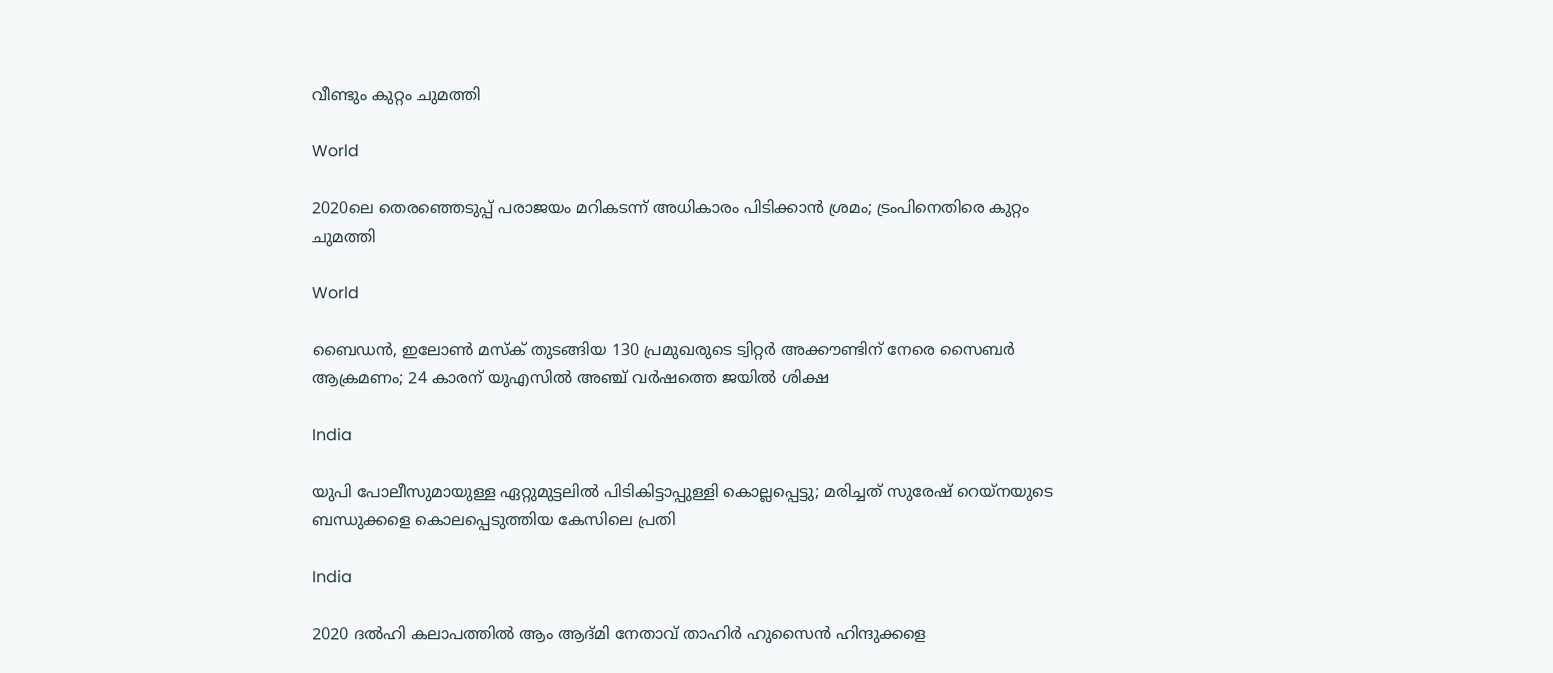വീണ്ടും കുറ്റം ചുമത്തി

World

2020ലെ തെരഞ്ഞെടുപ്പ് പരാജയം മറികടന്ന് അധികാരം പിടിക്കാന്‍ ശ്രമം; ട്രംപിനെതിരെ കുറ്റം ചുമത്തി

World

ബൈഡന്‍, ഇലോണ്‍ മസ്‌ക് തുടങ്ങിയ 130 പ്രമുഖരുടെ ട്വിറ്റര്‍ അക്കൗണ്ടിന് നേരെ സൈബര്‍ ആക്രമണം; 24 കാരന് യുഎസില്‍ അഞ്ച് വര്‍ഷത്തെ ജയില്‍ ശിക്ഷ

India

യുപി പോലീസുമായുള്ള ഏറ്റുമുട്ടലില്‍ പിടികിട്ടാപ്പുള്ളി കൊല്ലപ്പെട്ടു; മരിച്ചത് സുരേഷ് റെയ്‌നയുടെ ബന്ധുക്കളെ കൊലപ്പെടുത്തിയ കേസിലെ പ്രതി

India

2020 ദല്‍ഹി കലാപത്തില്‍ ആം ആദ്മി നേതാവ് താഹിര്‍ ഹുസൈന്‍ ഹിന്ദുക്കളെ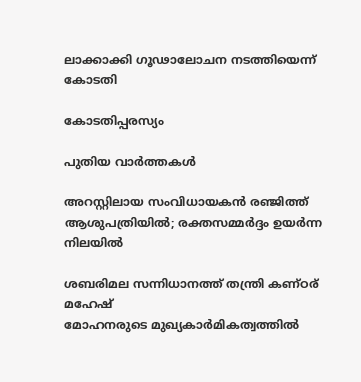ലാക്കാക്കി ഗൂഢാലോചന നടത്തിയെന്ന് കോടതി

കോടതിപ്പരസ്യം

പുതിയ വാര്‍ത്തകള്‍

അറസ്റ്റിലായ സംവിധായകൻ രഞ്ജിത്ത് ആശുപത്രിയിൽ; രക്തസമ്മർദ്ദം ഉയർന്ന നിലയിൽ

ശബരിമല സന്നിധാനത്ത് തന്ത്രി കണ്ഠര് മഹേഷ്
മോഹനരുടെ മുഖ്യകാര്‍മികത്വത്തില്‍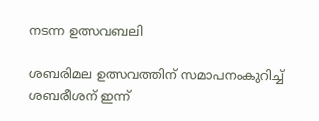നടന്ന ഉത്സവബലി

ശബരിമല ഉത്സവത്തിന് സമാപനംകുറിച്ച് ശബരീശന് ഇന്ന്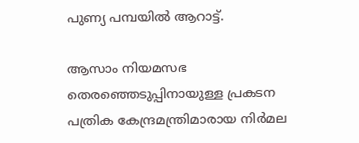പുണ്യ പമ്പയില്‍ ആറാട്ട്.

ആസാം നിയമസഭ തെരഞ്ഞെടുപ്പിനായുള്ള പ്രകടന പത്രിക കേന്ദ്രമന്ത്രിമാരായ നിര്‍മല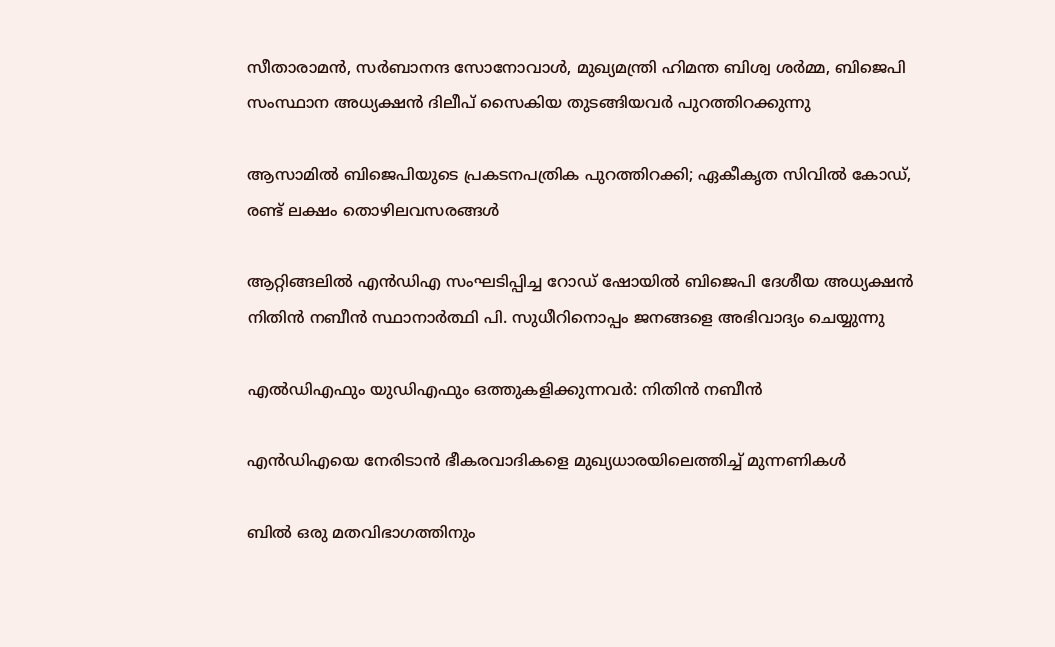സീതാരാമന്‍, സര്‍ബാനന്ദ സോനോവാള്‍, മുഖ്യമന്ത്രി ഹിമന്ത ബിശ്വ ശര്‍മ്മ, ബിജെപി സംസ്ഥാന അധ്യക്ഷന്‍ ദിലീപ് സൈകിയ തുടങ്ങിയവര്‍ പുറത്തിറക്കുന്നു

ആസാമില്‍ ബിജെപിയുടെ പ്രകടനപത്രിക പുറത്തിറക്കി; ഏകീകൃത സിവില്‍ കോഡ്, രണ്ട് ലക്ഷം തൊഴിലവസരങ്ങള്‍

ആറ്റിങ്ങലില്‍ എന്‍ഡിഎ സംഘടിപ്പിച്ച റോഡ് ഷോയില്‍ ബിജെപി ദേശീയ അധ്യക്ഷന്‍ നിതിന്‍ നബീന്‍ സ്ഥാനാര്‍ത്ഥി പി. സുധീറിനൊപ്പം ജനങ്ങളെ അഭിവാദ്യം ചെയ്യുന്നു

എല്‍ഡിഎഫും യുഡിഎഫും ഒത്തുകളിക്കുന്നവര്‍: നിതിന്‍ നബീന്‍

എന്‍ഡിഎയെ നേരിടാന്‍ ഭീകരവാദികളെ മുഖ്യധാരയിലെത്തിച്ച് മുന്നണികള്‍

ബില്‍ ഒരു മതവിഭാഗത്തിനും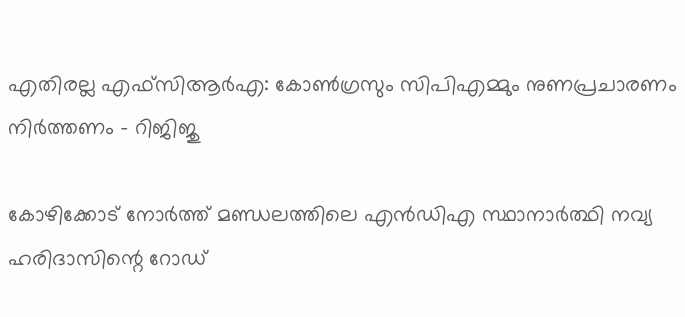എതിരല്ല എഫ്സിആര്‍എ: കോണ്‍ഗ്രസും സിപിഎമ്മും നുണപ്രചാരണം നിര്‍ത്തണം – റിജിജു

കോഴിക്കോട് നോര്‍ത്ത് മണ്ഡലത്തിലെ എന്‍ഡിഎ സ്ഥാനാര്‍ത്ഥി നവ്യ ഹരിദാസിന്റെ റോഡ്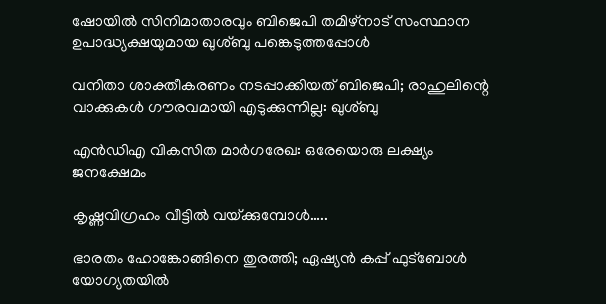ഷോയില്‍ സിനിമാതാരവും ബിജെപി തമിഴ്‌നാട് സംസ്ഥാന ഉപാദ്ധ്യക്ഷയുമായ ഖുശ്ബു പങ്കെടുത്തപ്പോള്‍

വനിതാ ശാക്തീകരണം നടപ്പാക്കിയത് ബിജെപി; രാഹുലിന്റെ വാക്കുകള്‍ ഗൗരവമായി എടുക്കുന്നില്ല: ഖുശ്ബു

എന്‍ഡിഎ വികസിത മാര്‍ഗരേഖ: ഒരേയൊരു ലക്ഷ്യം ജനക്ഷേമം

കൃഷ്ണവിഗ്രഹം വീട്ടില്‍ വയ്‌ക്കുമ്പോള്‍…..

ഭാരതം ഹോങ്കോങ്ങിനെ തുരത്തി; ഏഷ്യന്‍ കപ്പ് ഫുട്‌ബോള്‍ യോഗ്യതയില്‍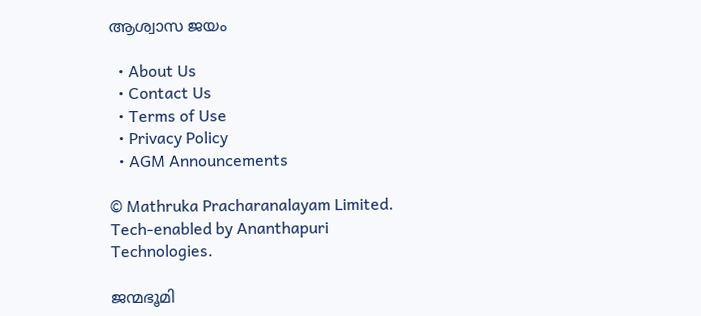ആശ്വാസ ജയം

  • About Us
  • Contact Us
  • Terms of Use
  • Privacy Policy
  • AGM Announcements

© Mathruka Pracharanalayam Limited.
Tech-enabled by Ananthapuri Technologies.

ജന്മഭൂമി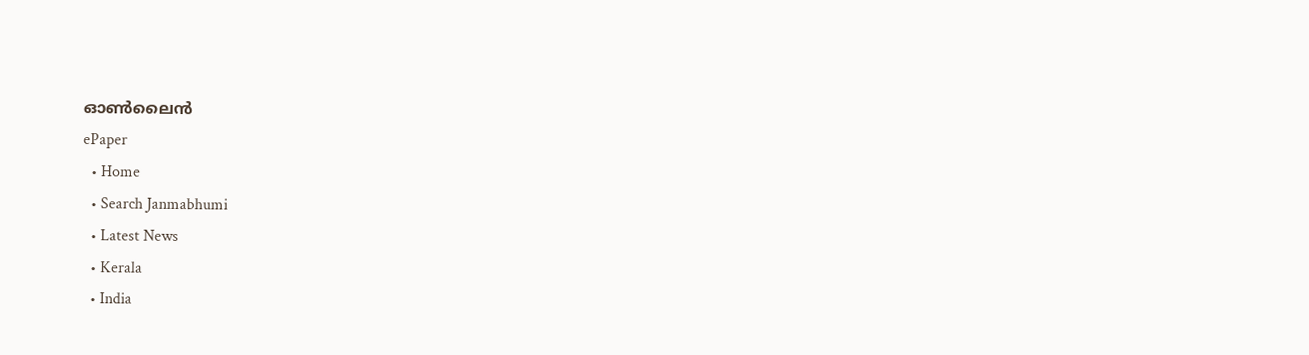ഓണ്‍ലൈന്‍
ePaper
  • Home
  • Search Janmabhumi
  • Latest News
  • Kerala
  • India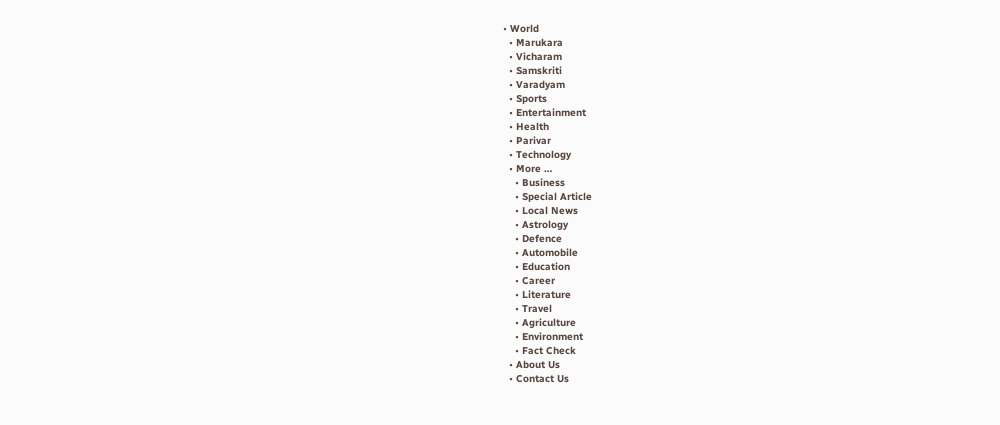• World
  • Marukara
  • Vicharam
  • Samskriti
  • Varadyam
  • Sports
  • Entertainment
  • Health
  • Parivar
  • Technology
  • More …
    • Business
    • Special Article
    • Local News
    • Astrology
    • Defence
    • Automobile
    • Education
    • Career
    • Literature
    • Travel
    • Agriculture
    • Environment
    • Fact Check
  • About Us
  • Contact Us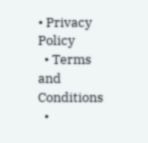• Privacy Policy
  • Terms and Conditions
  •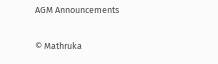AGM Announcements

© Mathruka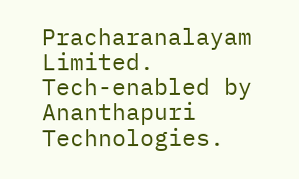Pracharanalayam Limited.
Tech-enabled by Ananthapuri Technologies.